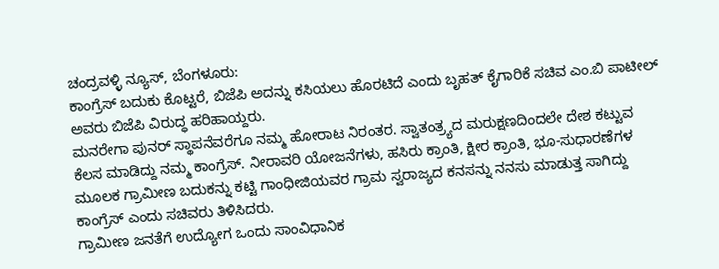ಚಂದ್ರವಳ್ಳಿ ನ್ಯೂಸ್, ಬೆಂಗಳೂರು:
ಕಾಂಗ್ರೆಸ್ ಬದುಕು ಕೊಟ್ಟರೆ, ಬಿಜೆಪಿ ಅದನ್ನು ಕಸಿಯಲು ಹೊರಟಿದೆ ಎಂದು ಬೃಹತ್ ಕೈಗಾರಿಕೆ ಸಚಿವ ಎಂ.ಬಿ ಪಾಟೀಲ್ ಅವರು ಬಿಜೆಪಿ ವಿರುದ್ಧ ಹರಿಹಾಯ್ದರು.
ಮನರೇಗಾ ಪುನರ್ ಸ್ಥಾಪನೆವರೆಗೂ ನಮ್ಮ ಹೋರಾಟ ನಿರಂತರ. ಸ್ವಾತಂತ್ರ್ಯದ ಮರುಕ್ಷಣದಿಂದಲೇ ದೇಶ ಕಟ್ಟುವ ಕೆಲಸ ಮಾಡಿದ್ದು ನಮ್ಮ ಕಾಂಗ್ರೆಸ್. ನೀರಾವರಿ ಯೋಜನೆಗಳು, ಹಸಿರು ಕ್ರಾಂತಿ, ಕ್ಷೀರ ಕ್ರಾಂತಿ, ಭೂ-ಸುಧಾರಣೆಗಳ ಮೂಲಕ ಗ್ರಾಮೀಣ ಬದುಕನ್ನು ಕಟ್ಟಿ ಗಾಂಧೀಜಿಯವರ ಗ್ರಾಮ ಸ್ವರಾಜ್ಯದ ಕನಸನ್ನು ನನಸು ಮಾಡುತ್ತ ಸಾಗಿದ್ದು ಕಾಂಗ್ರೆಸ್ ಎಂದು ಸಚಿವರು ತಿಳಿಸಿದರು.
ಗ್ರಾಮೀಣ ಜನತೆಗೆ ಉದ್ಯೋಗ ಒಂದು ಸಾಂವಿಧಾನಿಕ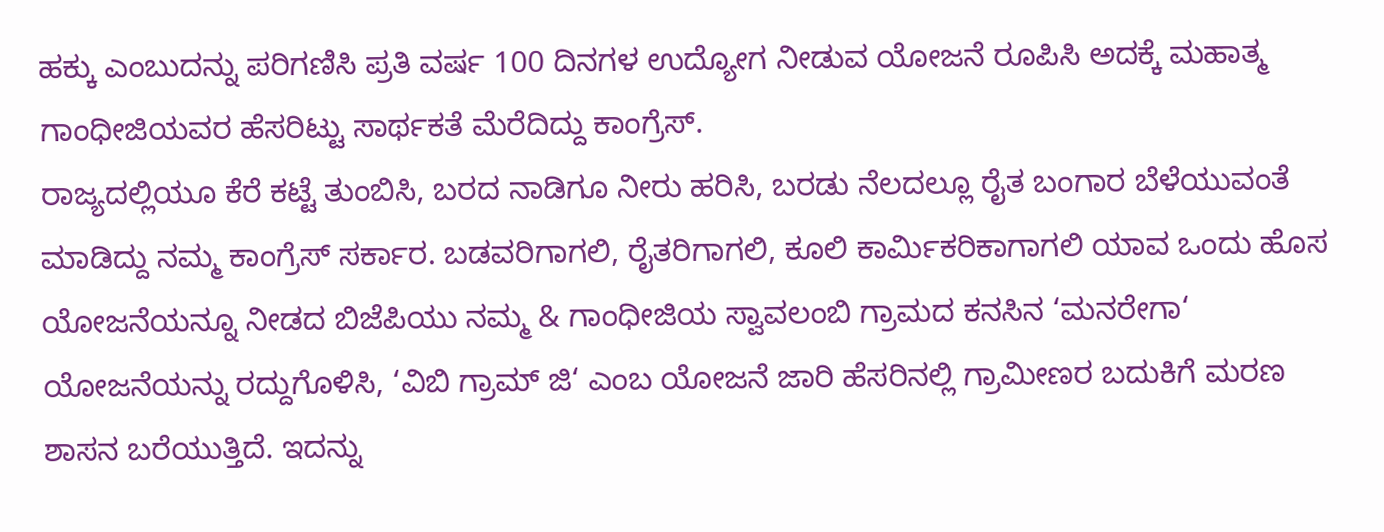ಹಕ್ಕು ಎಂಬುದನ್ನು ಪರಿಗಣಿಸಿ ಪ್ರತಿ ವರ್ಷ 100 ದಿನಗಳ ಉದ್ಯೋಗ ನೀಡುವ ಯೋಜನೆ ರೂಪಿಸಿ ಅದಕ್ಕೆ ಮಹಾತ್ಮ ಗಾಂಧೀಜಿಯವರ ಹೆಸರಿಟ್ಟು ಸಾರ್ಥಕತೆ ಮೆರೆದಿದ್ದು ಕಾಂಗ್ರೆಸ್.
ರಾಜ್ಯದಲ್ಲಿಯೂ ಕೆರೆ ಕಟ್ಟೆ ತುಂಬಿಸಿ, ಬರದ ನಾಡಿಗೂ ನೀರು ಹರಿಸಿ, ಬರಡು ನೆಲದಲ್ಲೂ ರೈತ ಬಂಗಾರ ಬೆಳೆಯುವಂತೆ ಮಾಡಿದ್ದು ನಮ್ಮ ಕಾಂಗ್ರೆಸ್ ಸರ್ಕಾರ. ಬಡವರಿಗಾಗಲಿ, ರೈತರಿಗಾಗಲಿ, ಕೂಲಿ ಕಾರ್ಮಿಕರಿಕಾಗಾಗಲಿ ಯಾವ ಒಂದು ಹೊಸ ಯೋಜನೆಯನ್ನೂ ನೀಡದ ಬಿಜೆಪಿಯು ನಮ್ಮ & ಗಾಂಧೀಜಿಯ ಸ್ವಾವಲಂಬಿ ಗ್ರಾಮದ ಕನಸಿನ ‘ಮನರೇಗಾ‘ ಯೋಜನೆಯನ್ನು ರದ್ದುಗೊಳಿಸಿ, ‘ವಿಬಿ ಗ್ರಾಮ್ ಜಿ‘ ಎಂಬ ಯೋಜನೆ ಜಾರಿ ಹೆಸರಿನಲ್ಲಿ ಗ್ರಾಮೀಣರ ಬದುಕಿಗೆ ಮರಣ ಶಾಸನ ಬರೆಯುತ್ತಿದೆ. ಇದನ್ನು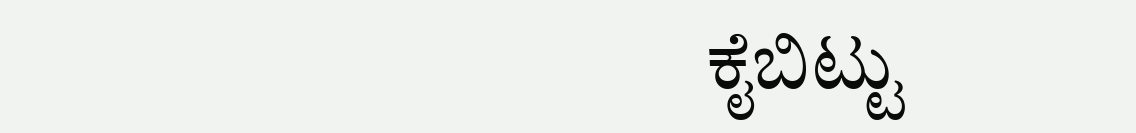ಕೈಬಿಟ್ಟು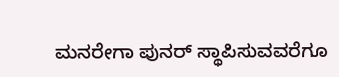ಮನರೇಗಾ ಪುನರ್ ಸ್ಥಾಪಿಸುವವರೆಗೂ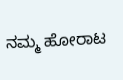ನಮ್ಮ ಹೋರಾಟ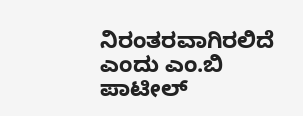ನಿರಂತರವಾಗಿರಲಿದೆ ಎಂದು ಎಂ.ಬಿ ಪಾಟೀಲ್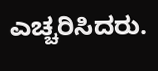ಎಚ್ಚರಿಸಿದರು.